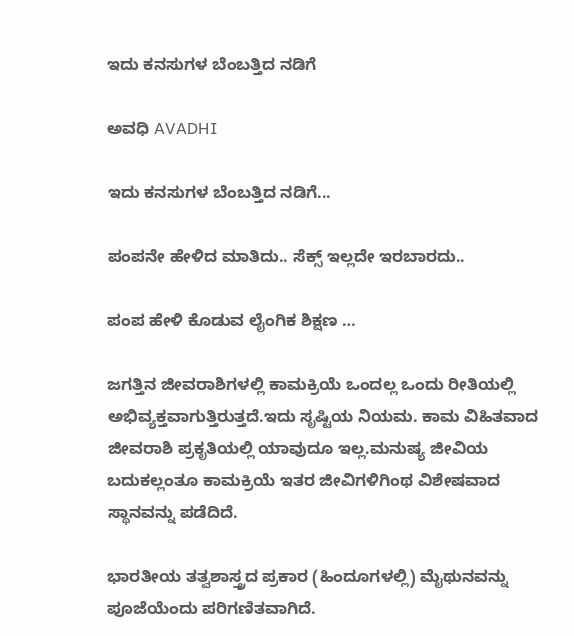ಇದು ಕನಸುಗಳ ಬೆಂಬತ್ತಿದ ನಡಿಗೆ‍

ಅವಧಿ AVADHI

ಇದು ಕನಸುಗಳ ಬೆಂಬತ್ತಿದ ನಡಿಗೆ...

ಪಂಪನೇ ಹೇಳಿದ ಮಾತಿದು.. ಸೆಕ್ಸ್ ಇಲ್ಲದೇ ಇರಬಾರದು..

ಪಂಪ ಹೇಳಿ ಕೊಡುವ ಲೈಂಗಿಕ ಶಿಕ್ಷಣ …

ಜಗತ್ತಿನ ಜೀವರಾಶಿಗಳಲ್ಲಿ ಕಾಮಕ್ರಿಯೆ ಒಂದಲ್ಲ ಒಂದು ರೀತಿಯಲ್ಲಿ ಅಭಿವ್ಯಕ್ತವಾಗುತ್ತಿರುತ್ತದೆ.ಇದು ಸೃಷ್ಟಿಯ ನಿಯಮ. ಕಾಮ ವಿಹಿತವಾದ ಜೀವರಾಶಿ ಪ್ರಕೃತಿಯಲ್ಲಿ ಯಾವುದೂ ಇಲ್ಲ.ಮನುಷ್ಯ ಜೀವಿಯ ಬದುಕಲ್ಲಂತೂ ಕಾಮಕ್ರಿಯೆ ಇತರ ಜೀವಿಗಳಿಗಿಂಥ ವಿಶೇಷವಾದ ಸ್ಥಾನವನ್ನು ಪಡೆದಿದೆ.

ಭಾರತೀಯ ತತ್ವಶಾಸ್ತ್ರದ ಪ್ರಕಾರ (ಹಿಂದೂಗಳಲ್ಲಿ) ಮೈಥುನವನ್ನು ಪೂಜೆಯೆಂದು ಪರಿಗಣಿತವಾಗಿದೆ.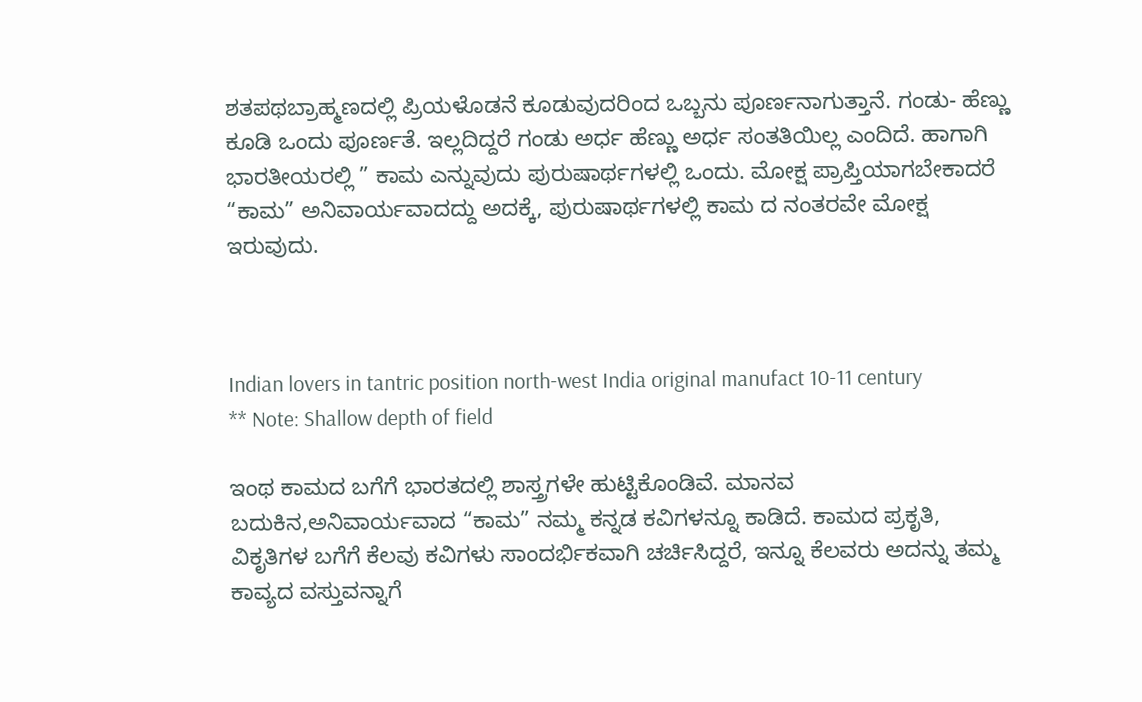ಶತಪಥಬ್ರಾಹ್ಮಣದಲ್ಲಿ ಪ್ರಿಯಳೊಡನೆ ಕೂಡುವುದರಿಂದ ಒಬ್ಬನು ಪೂರ್ಣನಾಗುತ್ತಾನೆ. ಗಂಡು- ಹೆಣ್ಣು ಕೂಡಿ ಒಂದು ಪೂರ್ಣತೆ. ಇಲ್ಲದಿದ್ದರೆ ಗಂಡು ಅರ್ಧ ಹೆಣ್ಣು ಅರ್ಧ ಸಂತತಿಯಿಲ್ಲ ಎಂದಿದೆ. ಹಾಗಾಗಿ ಭಾರತೀಯರಲ್ಲಿ ” ಕಾಮ ಎನ್ನುವುದು ಪುರುಷಾರ್ಥಗಳಲ್ಲಿ ಒಂದು. ಮೋಕ್ಷ ಪ್ರಾಪ್ತಿಯಾಗಬೇಕಾದರೆ “ಕಾಮ” ಅನಿವಾರ್ಯವಾದದ್ದು ಅದಕ್ಕೆ, ಪುರುಷಾರ್ಥಗಳಲ್ಲಿ ಕಾಮ ದ ನಂತರವೇ ಮೋಕ್ಷ ಇರುವುದು.



Indian lovers in tantric position north-west India original manufact 10-11 century
** Note: Shallow depth of field

ಇಂಥ ಕಾಮದ ಬಗೆಗೆ ಭಾರತದಲ್ಲಿ ಶಾಸ್ತ್ರಗಳೇ ಹುಟ್ಟಿಕೊಂಡಿವೆ. ಮಾನವ ಬದುಕಿನ,ಅನಿವಾರ್ಯವಾದ “ಕಾಮ” ನಮ್ಮ ಕನ್ನಡ ಕವಿಗಳನ್ನೂ ಕಾಡಿದೆ. ಕಾಮದ ಪ್ರಕೃತಿ, ವಿಕೃತಿಗಳ ಬಗೆಗೆ ಕೆಲವು ಕವಿಗಳು ಸಾಂದರ್ಭಿಕವಾಗಿ ಚರ್ಚಿಸಿದ್ದರೆ, ಇನ್ನೂ ಕೆಲವರು ಅದನ್ನು ತಮ್ಮ ಕಾವ್ಯದ ವಸ್ತುವನ್ನಾಗೆ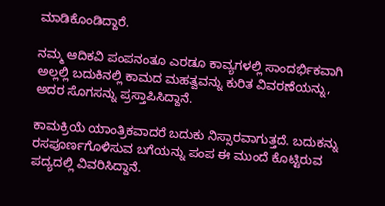ಮಾಡಿಕೊಂಡಿದ್ದಾರೆ.

ನಮ್ಮ ಆದಿಕವಿ ಪಂಪನಂತೂ ಎರಡೂ ಕಾವ್ಯಗಳಲ್ಲಿ ಸಾಂದರ್ಭಿಕವಾಗಿ ಅಲ್ಲಲ್ಲಿ ಬದುಕಿನಲ್ಲಿ ಕಾಮದ ಮಹತ್ವವನ್ನು ಕುರಿತ ವಿವರಣೆಯನ್ನು, ಅದರ ಸೊಗಸನ್ನು ಪ್ರಸ್ತಾಪಿಸಿದ್ದಾನೆ.

ಕಾಮಕ್ರಿಯೆ ಯಾಂತ್ರಿಕವಾದರೆ ಬದುಕು ನಿಸ್ಸಾರವಾಗುತ್ತದೆ. ಬದುಕನ್ನು ರಸಪೂರ್ಣಗೊಳಿಸುವ ಬಗೆಯನ್ನು ಪಂಪ ಈ ಮುಂದೆ ಕೊಟ್ಟಿರುವ ಪದ್ಯದಲ್ಲಿ ವಿವರಿಸಿದ್ದಾನೆ.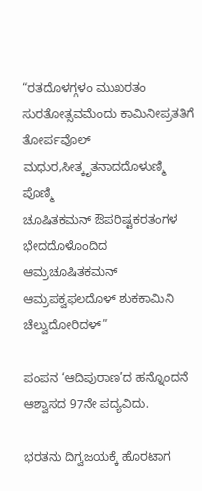“ರತದೊಳಗ್ಗಳಂ ಮುಖರತಂ ಸುರತೋತ್ಸವಮೆಂದು ಕಾಮಿನೀಪ್ರತತಿಗೆ ತೋರ್ಪವೊಲ್ ಮಧುರ,ಸೀತ್ಕೃತನಾದದೊಳುಣ್ಮಿ ಪೊಣ್ಮಿ
ಚೂಷಿತಕಮನ್ ಔಪರಿಷ್ಟಕರತಂಗಳ ಭೇದದೊಳೊಂದಿದ ಆಮ್ರಚೂಷಿತಕಮನ್ ಆಮ್ರಪಕ್ವಫಲದೊಳ್ ಶುಕಕಾಮಿನಿ ಚೆಲ್ವುದೋರಿದಳ್”

ಪಂಪನ ‘ಆದಿಪುರಾಣ’ದ ಹನ್ನೊಂದನೆ ಆಶ್ವಾಸದ 97ನೇ ಪದ್ಯವಿದು.

ಭರತನು ದಿಗ್ವಜಯಕ್ಕೆ ಹೊರಟಾಗ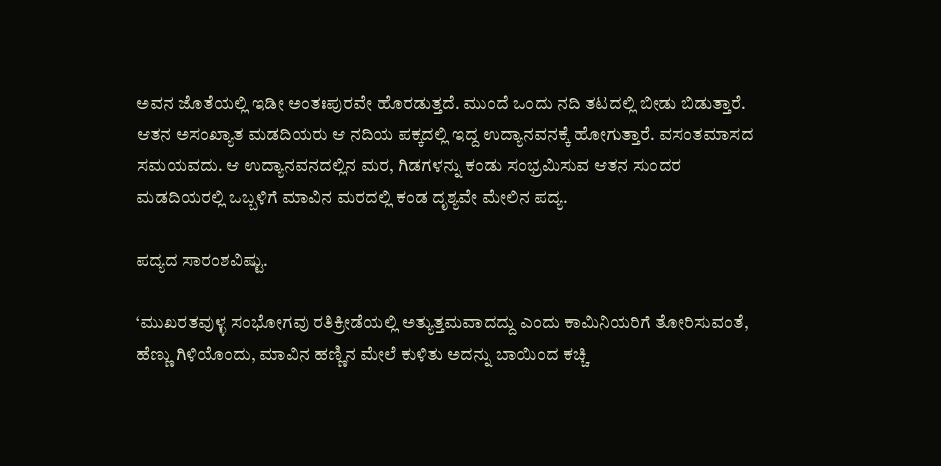ಅವನ ಜೊತೆಯಲ್ಲಿ ಇಡೀ ಅಂತಃಪುರವೇ ಹೊರಡುತ್ತದೆ. ಮುಂದೆ ಒಂದು ನದಿ ತಟದಲ್ಲಿ ಬೀಡು ಬಿಡುತ್ತಾರೆ. ಆತನ ಅಸಂಖ್ಯಾತ ಮಡದಿಯರು ಆ ನದಿಯ ಪಕ್ಕದಲ್ಲಿ ಇದ್ದ ಉದ್ಯಾನವನಕ್ಕೆ ಹೋಗುತ್ತಾರೆ. ವಸಂತಮಾಸದ ಸಮಯವದು. ಆ ಉದ್ಯಾನವನದಲ್ಲಿನ ಮರ, ಗಿಡಗಳನ್ನು ಕಂಡು ಸಂಭ್ರಮಿಸುವ ಆತನ ಸುಂದರ ಮಡದಿಯರಲ್ಲಿ ಒಬ್ಬಳಿಗೆ ಮಾವಿನ ಮರದಲ್ಲಿ ಕಂಡ ದೃಶ್ಯವೇ ಮೇಲಿನ ಪದ್ಯ.

ಪದ್ಯದ ಸಾರಂಶವಿಷ್ಟು.

‘ಮುಖರತವುಳ್ಳ ಸಂಭೋಗವು ರತಿಕ್ರೀಡೆಯಲ್ಲಿ ಅತ್ಯುತ್ತಮವಾದದ್ದು ಎಂದು ಕಾಮಿನಿಯರಿಗೆ ತೋರಿಸುವಂತೆ, ಹೆಣ್ಣು ಗಿಳಿಯೊಂದು, ಮಾವಿನ ಹಣ್ಣಿನ ಮೇಲೆ ಕುಳಿತು ಅದನ್ನು ಬಾಯಿಂದ ಕಚ್ಚಿ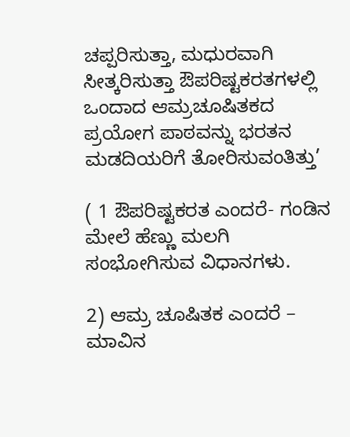ಚಪ್ಪರಿಸುತ್ತಾ, ಮಧುರವಾಗಿ ಸೀತ್ಕರಿಸುತ್ತಾ ಔಪರಿಷ್ಟಕರತಗಳಲ್ಲಿ ಒಂದಾದ ಆಮ್ರಚೂಷಿತಕದ ಪ್ರಯೋಗ ಪಾಠವನ್ನು ಭರತನ ಮಡದಿಯರಿಗೆ ತೋರಿಸುವಂತಿತ್ತು’

( 1 ಔಪರಿಷ್ಟಕರತ ಎಂದರೆ- ಗಂಡಿನ ಮೇಲೆ ಹೆಣ್ಣು ಮಲಗಿ ಸಂಭೋಗಿಸುವ ವಿಧಾನಗಳು.

2) ಆಮ್ರ ಚೂಷಿತಕ ಎಂದರೆ – ಮಾವಿನ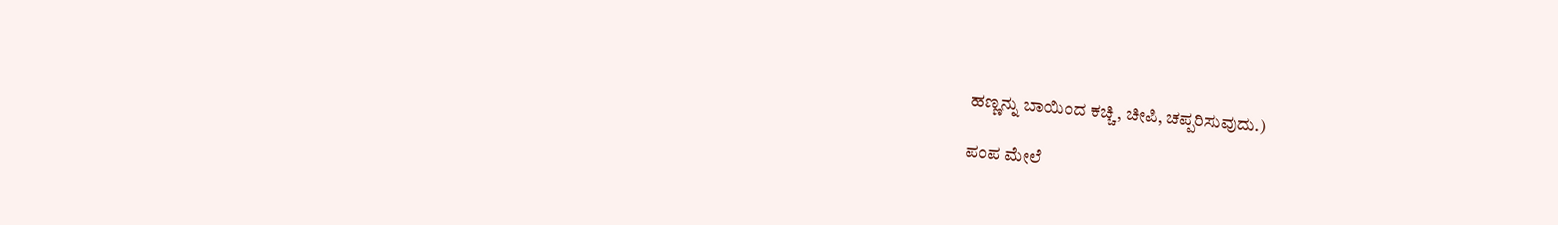ಹಣ್ಣನ್ನು ಬಾಯಿಂದ ಕಚ್ಚಿ, ಚೀಪಿ, ಚಪ್ಪರಿಸುವುದು.)

ಪಂಪ ಮೇಲೆ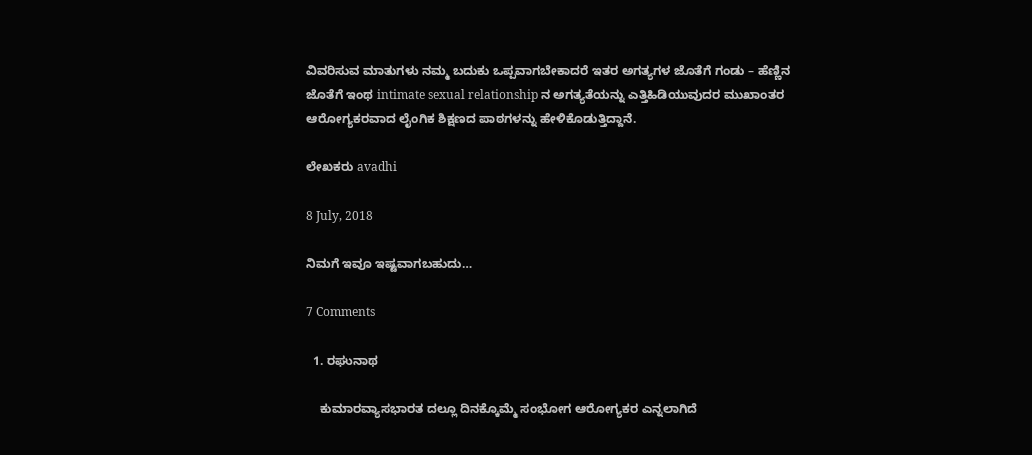ವಿವರಿಸುವ ಮಾತುಗಳು ನಮ್ಮ ಬದುಕು ಒಪ್ಪವಾಗಬೇಕಾದರೆ ಇತರ ಅಗತ್ಯಗಳ ಜೊತೆಗೆ ಗಂಡು – ಹೆಣ್ಣಿನ ಜೊತೆಗೆ ಇಂಥ intimate sexual relationship ನ ಅಗತ್ಯತೆಯನ್ನು ಎತ್ತಿಹಿಡಿಯುವುದರ ಮುಖಾಂತರ ಆರೋಗ್ಯಕರವಾದ ಲೈಂಗಿಕ ಶಿಕ್ಷಣದ ಪಾಠಗಳನ್ನು ಹೇಳಿಕೊಡುತ್ತಿದ್ದಾನೆ.

ಲೇಖಕರು avadhi

8 July, 2018

ನಿಮಗೆ ಇವೂ ಇಷ್ಟವಾಗಬಹುದು…

7 Comments

  1. ರಘುನಾಥ

    ಕುಮಾರವ್ಯಾಸಭಾರತ ದಲ್ಲೂ ದಿನಕ್ಕೊಮ್ಮೆ ಸಂಭೋಗ ಆರೋಗ್ಯಕರ ಎನ್ನಲಾಗಿದೆ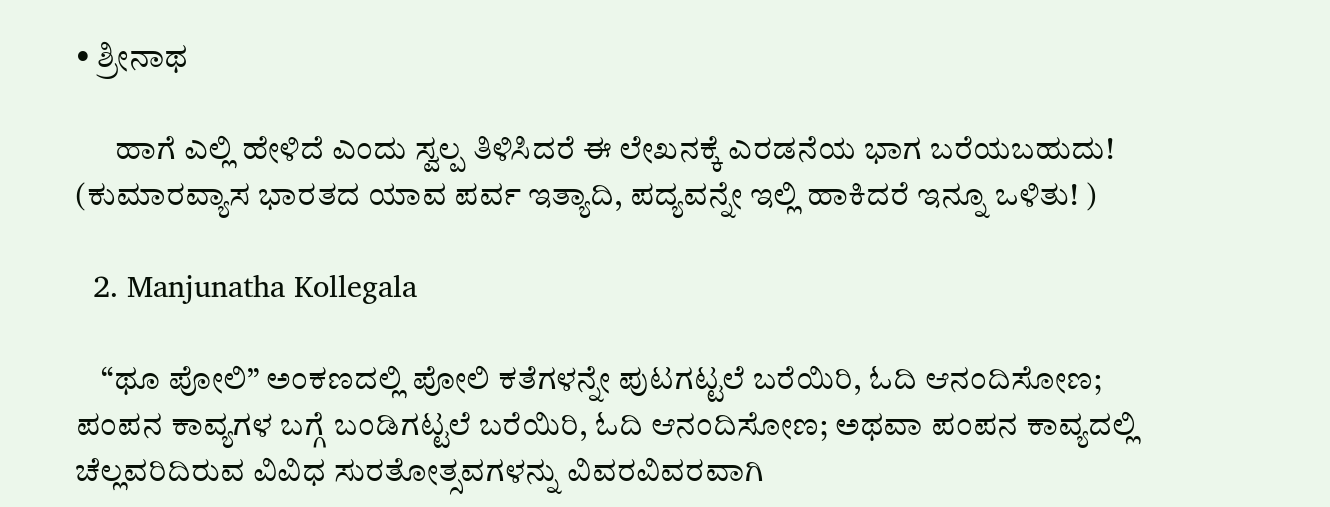• ಶ್ರೀನಾಥ

      ಹಾಗೆ ಎಲ್ಲಿ ಹೇಳಿದೆ ಎಂದು ಸ್ವಲ್ಪ ತಿಳಿಸಿದರೆ ಈ ಲೇಖನಕ್ಕೆ ಎರಡನೆಯ ಭಾಗ ಬರೆಯಬಹುದು! (ಕುಮಾರವ್ಯಾಸ ಭಾರತದ ಯಾವ ಪರ್ವ ಇತ್ಯಾದಿ, ಪದ್ಯವನ್ನೇ ಇಲ್ಲಿ ಹಾಕಿದರೆ ಇನ್ನೂ ಒಳಿತು! )

  2. Manjunatha Kollegala

    “ಥೂ ಪೋಲಿ” ಅಂಕಣದಲ್ಲಿ ಪೋಲಿ ಕತೆಗಳನ್ನೇ ಪುಟಗಟ್ಟಲೆ ಬರೆಯಿರಿ, ಓದಿ ಆನಂದಿಸೋಣ; ಪಂಪನ ಕಾವ್ಯಗಳ ಬಗ್ಗೆ ಬಂಡಿಗಟ್ಟಲೆ ಬರೆಯಿರಿ, ಓದಿ ಆನಂದಿಸೋಣ; ಅಥವಾ ಪಂಪನ ಕಾವ್ಯದಲ್ಲಿ ಚೆಲ್ಲವರಿದಿರುವ ವಿವಿಧ ಸುರತೋತ್ಸವಗಳನ್ನು ವಿವರವಿವರವಾಗಿ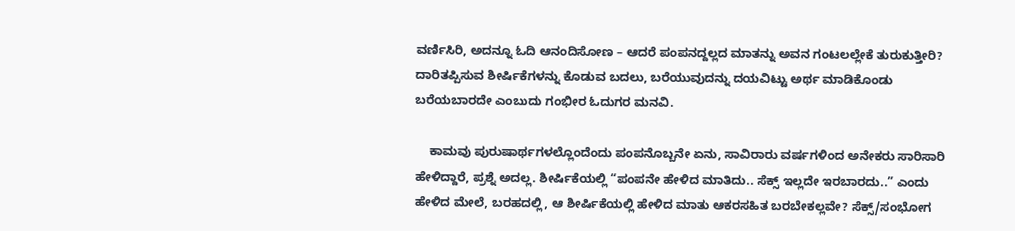ವರ್ಣಿಸಿರಿ, ಅದನ್ನೂ ಓದಿ ಆನಂದಿಸೋಣ – ಆದರೆ ಪಂಪನದ್ದಲ್ಲದ ಮಾತನ್ನು ಅವನ ಗಂಟಲಲ್ಲೇಕೆ ತುರುಕುತ್ತೀರಿ? ದಾರಿತಪ್ಪಿಸುವ ಶೀರ್ಷಿಕೆಗಳನ್ನು ಕೊಡುವ ಬದಲು, ಬರೆಯುವುದನ್ನು ದಯವಿಟ್ಟು ಅರ್ಥ ಮಾಡಿಕೊಂಡು ಬರೆಯಬಾರದೇ ಎಂಬುದು ಗಂಭೀರ ಓದುಗರ ಮನವಿ.

    ಕಾಮವು ಪುರುಷಾರ್ಥಗಳಲ್ಲೊಂದೆಂದು ಪಂಪನೊಬ್ಬನೇ ಏನು, ಸಾವಿರಾರು ವರ್ಷಗಳಿಂದ ಅನೇಕರು ಸಾರಿಸಾರಿ ಹೇಳಿದ್ದಾರೆ, ಪ್ರಶ್ನೆ ಅದಲ್ಲ. ಶೀರ್ಷಿಕೆಯಲ್ಲಿ “ಪಂಪನೇ ಹೇಳಿದ ಮಾತಿದು.. ಸೆಕ್ಸ್ ಇಲ್ಲದೇ ಇರಬಾರದು..” ಎಂದು ಹೇಳಿದ ಮೇಲೆ, ಬರಹದಲ್ಲಿ, ಆ ಶೀರ್ಷಿಕೆಯಲ್ಲಿ ಹೇಳಿದ ಮಾತು ಆಕರಸಹಿತ ಬರಬೇಕಲ್ಲವೇ? ಸೆಕ್ಸ್/ಸಂಭೋಗ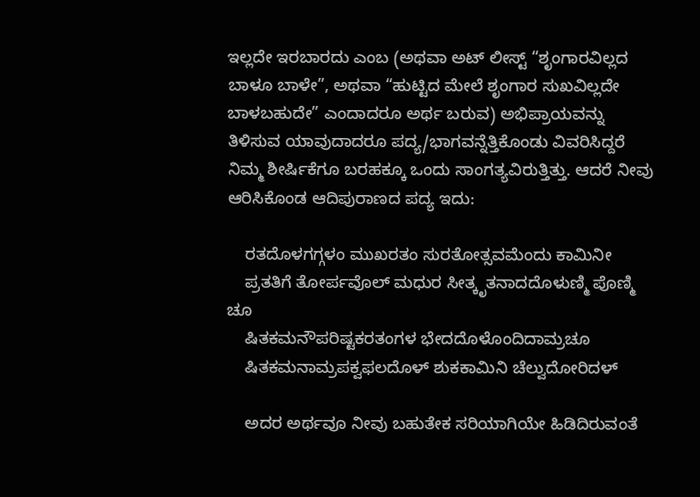ಇಲ್ಲದೇ ಇರಬಾರದು ಎಂಬ (ಅಥವಾ ಅಟ್ ಲೀಸ್ಟ್ “ಶೃಂಗಾರವಿಲ್ಲದ ಬಾಳೂ ಬಾಳೇ”, ಅಥವಾ “ಹುಟ್ಟಿದ ಮೇಲೆ ಶೃಂಗಾರ ಸುಖವಿಲ್ಲದೇ ಬಾಳಬಹುದೇ” ಎಂದಾದರೂ ಅರ್ಥ ಬರುವ) ಅಭಿಪ್ರಾಯವನ್ನು ತಿಳಿಸುವ ಯಾವುದಾದರೂ ಪದ್ಯ/ಭಾಗವನ್ನೆತ್ತಿಕೊಂಡು ವಿವರಿಸಿದ್ದರೆ ನಿಮ್ಮ ಶೀರ್ಷಿಕೆಗೂ ಬರಹಕ್ಕೂ ಒಂದು ಸಾಂಗತ್ಯವಿರುತ್ತಿತ್ತು. ಆದರೆ ನೀವು ಆರಿಸಿಕೊಂಡ ಆದಿಪುರಾಣದ ಪದ್ಯ ಇದು:

    ರತದೊಳಗಗ್ಗಳಂ ಮುಖರತಂ ಸುರತೋತ್ಸವಮೆಂದು ಕಾಮಿನೀ
    ಪ್ರತತಿಗೆ ತೋರ್ಪವೊಲ್ ಮಧುರ ಸೀತ್ಕೃತನಾದದೊಳುಣ್ಮಿ ಪೊಣ್ಮಿ ಚೂ
    ಷಿತಕಮನೌಪರಿಷ್ಟಕರತಂಗಳ ಭೇದದೊಳೊಂದಿದಾಮ್ರಚೂ
    ಷಿತಕಮನಾಮ್ರಪಕ್ವಫಲದೊಳ್ ಶುಕಕಾಮಿನಿ ಚೆಲ್ವುದೋರಿದಳ್

    ಅದರ ಅರ್ಥವೂ ನೀವು ಬಹುತೇಕ ಸರಿಯಾಗಿಯೇ ಹಿಡಿದಿರುವಂತೆ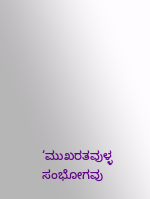‘ಮುಖರತವುಳ್ಳ ಸಂಭೋಗವು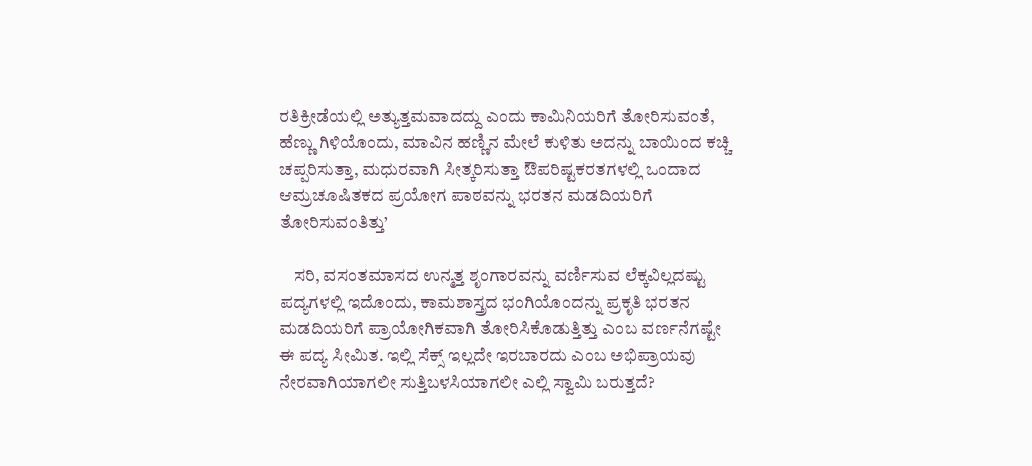ರತಿಕ್ರೀಡೆಯಲ್ಲಿ ಅತ್ಯುತ್ತಮವಾದದ್ದು ಎಂದು ಕಾಮಿನಿಯರಿಗೆ ತೋರಿಸುವಂತೆ, ಹೆಣ್ಣು ಗಿಳಿಯೊಂದು, ಮಾವಿನ ಹಣ್ಣಿನ ಮೇಲೆ ಕುಳಿತು ಅದನ್ನು ಬಾಯಿಂದ ಕಚ್ಚಿ ಚಪ್ಪರಿಸುತ್ತಾ, ಮಧುರವಾಗಿ ಸೀತ್ಕರಿಸುತ್ತಾ ಔಪರಿಷ್ಟಕರತಗಳಲ್ಲಿ ಒಂದಾದ ಆಮ್ರಚೂಷಿತಕದ ಪ್ರಯೋಗ ಪಾಠವನ್ನು ಭರತನ ಮಡದಿಯರಿಗೆ ತೋರಿಸುವಂತಿತ್ತು’

    ಸರಿ, ವಸಂತಮಾಸದ ಉನ್ಮತ್ತ ಶೃಂಗಾರವನ್ನು ವರ್ಣಿಸುವ ಲೆಕ್ಕವಿಲ್ಲದಷ್ಟು ಪದ್ಯಗಳಲ್ಲಿ ಇದೊಂದು, ಕಾಮಶಾಸ್ತ್ರದ ಭಂಗಿಯೊಂದನ್ನು ಪ್ರಕೃತಿ ಭರತನ ಮಡದಿಯರಿಗೆ ಪ್ರಾಯೋಗಿಕವಾಗಿ ತೋರಿಸಿಕೊಡುತ್ತಿತ್ತು ಎಂಬ ವರ್ಣನೆಗಷ್ಟೇ ಈ ಪದ್ಯ ಸೀಮಿತ. ಇಲ್ಲಿ ಸೆಕ್ಸ್ ಇಲ್ಲದೇ ಇರಬಾರದು ಎಂಬ ಅಭಿಪ್ರಾಯವು ನೇರವಾಗಿಯಾಗಲೀ ಸುತ್ತಿಬಳಸಿಯಾಗಲೀ ಎಲ್ಲಿ ಸ್ವಾಮಿ ಬರುತ್ತದೆ?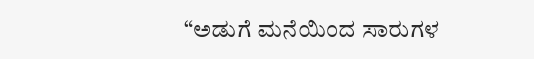“ಅಡುಗೆ ಮನೆಯಿಂದ ಸಾರುಗಳ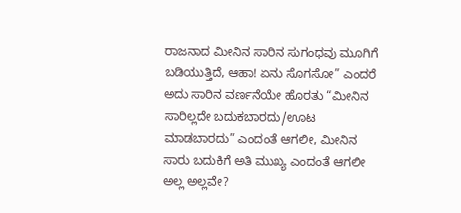ರಾಜನಾದ ಮೀನಿನ ಸಾರಿನ ಸುಗಂಧವು ಮೂಗಿಗೆ ಬಡಿಯುತ್ತಿದೆ, ಆಹಾ! ಏನು ಸೊಗಸೋ” ಎಂದರೆ ಅದು ಸಾರಿನ ವರ್ಣನೆಯೇ ಹೊರತು “ಮೀನಿನ ಸಾರಿಲ್ಲದೇ ಬದುಕಬಾರದು/ಊಟ ಮಾಡಬಾರದು” ಎಂದಂತೆ ಆಗಲೀ, ಮೀನಿನ ಸಾರು ಬದುಕಿಗೆ ಅತಿ ಮುಖ್ಯ ಎಂದಂತೆ ಆಗಲೀ ಅಲ್ಲ ಅಲ್ಲವೇ?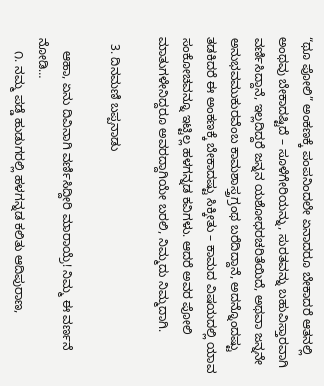“ಥೂ ಪೋಲಿ” ಅಂಕಣಕ್ಕೆ ಪಂಪನಿಂದಲೇ ಏನಾದರೂ ಬೇಕಾದರೆ ಆತನಲ್ಲಿ ಅಂಥವು ಬೇಕಾದಷ್ಟಿದೆ – ಸೂಳೆಗೇರಿಯನ್ನು, ಸುರತವನ್ನು ಬಹುವಿಸ್ತಾರವಾಗಿ ವರ್ಣಿಸಿದ್ದಾನೆ, ಇಲ್ಲದಿದ್ದರೆ ಜನ್ನನ ಯಶೋಧರಚರಿತೆಯಿದೆ, ಅಥವಾ ಜನ್ನನೇ ಅನುಭವಮುಕುರವೆಂಬ ಕಾಮಶಾಸ್ತ್ರಗ್ರಂಥ ಬರೆದಿದ್ದಾನೆ, ಅದನ್ನೊಂದಷ್ಟು ತಡಕಿದರೆ ಈ ಅಂಕಣಕ್ಕೆ ಬೇಕಾದಷ್ಟು ಸಿಕ್ಕೀತು – ಕಾಮದ ವಿಷಯದಲ್ಲಿ ಯಾವ ಸಂಕೋಚವನ್ನೂ ಇಟ್ಟಿಲ್ಲ ಹಳಗನ್ನಡ ಕವಿಗಳು. ಆದರೆ ಅವರ ಪೋಲಿ ಮಾತುಗಳೇನಿದ್ದರೂ ಅವರದ್ದಾಗಿಯೇ ಬರಲಿ, ನಿಮ್ಮದು ನಿಮ್ಮದಾಗಿ.

  3. ದಿನಮಣಿ ಬಪ್ಪನಾಡು

    ಆಹಾ, ಏನು ದಿವಿನಾಗಿ ವರ್ಣಿಸಿದ್ದೀರಿ ಮಾರಾಯ್ರೆ! ನಿಮ್ಮ ಈ ವರ್ಣನೆ ನೋಡಿ…
    ೧. ನಮ್ಮ ಪಡ್ಡೆ ಹುಡುಗರಲ್ಲಿ ಹಳಗನ್ನಡ ಕಲಿತು ಆದಿಪುರಾಣ,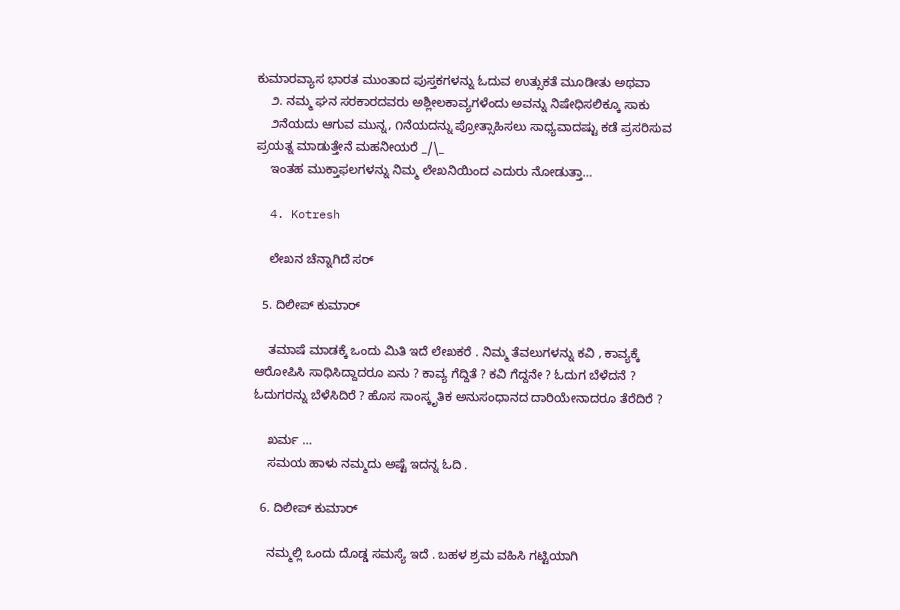ಕುಮಾರವ್ಯಾಸ ಭಾರತ ಮುಂತಾದ ಪುಸ್ತಕಗಳನ್ನು ಓದುವ ಉತ್ಸುಕತೆ ಮೂಡೀತು ಅಥವಾ
    ೨. ನಮ್ಮ ಘನ ಸರಕಾರದವರು ಅಶ್ಲೀಲಕಾವ್ಯಗಳೆಂದು ಅವನ್ನು ನಿಷೇಧಿಸಲಿಕ್ಕೂ ಸಾಕು
    ೨ನೆಯದು ಆಗುವ ಮುನ್ನ, ೧ನೆಯದನ್ನು ಪ್ರೋತ್ಸಾಹಿಸಲು ಸಾಧ್ಯವಾದಷ್ಟು ಕಡೆ ಪ್ರಸರಿಸುವ ಪ್ರಯತ್ನ ಮಾಡುತ್ತೇನೆ ಮಹನೀಯರೆ _/\_
    ಇಂತಹ ಮುಕ್ತಾಫಲಗಳನ್ನು ನಿಮ್ಮ ಲೇಖನಿಯಿಂದ ಎದುರು ನೋಡುತ್ತಾ…

  4. Kotresh

    ಲೇಖನ ಚೆನ್ನಾಗಿದೆ ಸರ್

  5. ದಿಲೀಪ್ ಕುಮಾರ್

    ತಮಾಷೆ ಮಾಡಕ್ಕೆ ಒಂದು ಮಿತಿ ಇದೆ ಲೇಖಕರೆ . ನಿಮ್ಮ ತೆವಲುಗಳನ್ನು ಕವಿ , ಕಾವ್ಯಕ್ಕೆ ಆರೋಪಿಸಿ ಸಾಧಿಸಿದ್ದಾದರೂ ಏನು ? ಕಾವ್ಯ ಗೆದ್ದಿತೆ ? ಕವಿ ಗೆದ್ದನೇ ? ಓದುಗ ಬೆಳೆದನೆ ? ಓದುಗರನ್ನು ಬೆಳೆಸಿದಿರೆ ? ಹೊಸ ಸಾಂಸ್ಕೃತಿಕ ಅನುಸಂಧಾನದ ದಾರಿಯೇನಾದರೂ ತೆರೆದಿರೆ ?

    ಖರ್ಮ …
    ಸಮಯ ಹಾಳು ನಮ್ಮದು ಅಷ್ಟೆ ಇದನ್ನ ಓದಿ .

  6. ದಿಲೀಪ್ ಕುಮಾರ್

    ನಮ್ಮಲ್ಲಿ ಒಂದು ದೊಡ್ಡ ಸಮಸ್ಯೆ ಇದೆ . ಬಹಳ ಶ್ರಮ ವಹಿಸಿ ಗಟ್ಟಿಯಾಗಿ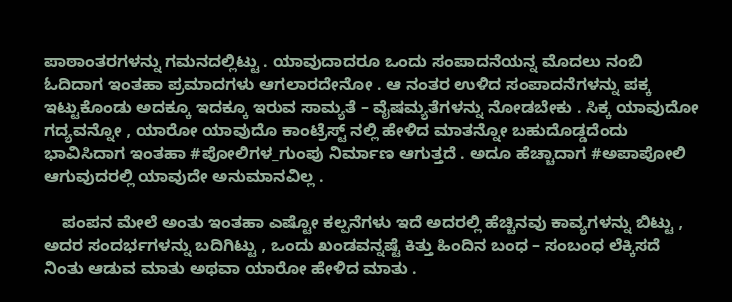ಪಾಠಾಂತರಗಳನ್ನು ಗಮನದಲ್ಲಿಟ್ಟು . ಯಾವುದಾದರೂ ಒಂದು ಸಂಪಾದನೆಯನ್ನ ಮೊದಲು ನಂಬಿ ಓದಿದಾಗ ಇಂತಹಾ ಪ್ರಮಾದಗಳು ಆಗಲಾರದೇನೋ . ಆ ನಂತರ ಉಳಿದ ಸಂಪಾದನೆಗಳನ್ನು ಪಕ್ಕ ಇಟ್ಟುಕೊಂಡು ಅದಕ್ಕೂ ಇದಕ್ಕೂ ಇರುವ ಸಾಮ್ಯತೆ – ವೈಷಮ್ಯತೆಗಳನ್ನು ನೋಡಬೇಕು . ಸಿಕ್ಕ ಯಾವುದೋ ಗದ್ಯವನ್ನೋ , ಯಾರೋ ಯಾವುದೊ ಕಾಂಟ್ರೆಸ್ಟ್ ನಲ್ಲಿ ಹೇಳಿದ ಮಾತನ್ನೋ ಬಹುದೊಡ್ಡದೆಂದು ಭಾವಿಸಿದಾಗ ಇಂತಹಾ #ಪೋಲಿಗಳ_ಗುಂಪು ನಿರ್ಮಾಣ ಆಗುತ್ತದೆ . ಅದೂ ಹೆಚ್ಚಾದಾಗ #ಅಪಾಪೋಲಿ ಆಗುವುದರಲ್ಲಿ ಯಾವುದೇ ಅನುಮಾನವಿಲ್ಲ .

    ಪಂಪನ ಮೇಲೆ ಅಂತು ಇಂತಹಾ ಎಷ್ಟೋ ಕಲ್ಪನೆಗಳು ಇದೆ ಅದರಲ್ಲಿ ಹೆಚ್ಚಿನವು ಕಾವ್ಯಗಳನ್ನು ಬಿಟ್ಟು , ಅದರ ಸಂದರ್ಭಗಳನ್ನು ಬದಿಗಿಟ್ಟು , ಒಂದು ಖಂಡವನ್ನಷ್ಟೆ ಕಿತ್ತು ಹಿಂದಿನ ಬಂಧ – ಸಂಬಂಧ ಲೆಕ್ಕಿಸದೆ ನಿಂತು ಆಡುವ ಮಾತು ಅಥವಾ ಯಾರೋ ಹೇಳಿದ ಮಾತು .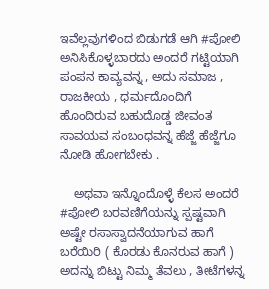ಇವೆಲ್ಲವುಗಳಿಂದ ಬಿಡುಗಡೆ ಆಗಿ #ಪೋಲಿ ಅನಿಸಿಕೊಳ್ಳಬಾರದು ಅಂದರೆ ಗಟ್ಟಿಯಾಗಿ ಪಂಪನ ಕಾವ್ಯವನ್ನ , ಅದು ಸಮಾಜ , ರಾಜಕೀಯ , ಧರ್ಮದೊಂದಿಗೆ ಹೊಂದಿರುವ ಬಹುದೊಡ್ಡ ಜೀವಂತ ಸಾವಯವ ಸಂಬಂಧವನ್ನ ಹೆಜ್ಜೆ ಹೆಜ್ಜೆಗೂ ನೋಡಿ ಹೋಗಬೇಕು .

    ಅಥವಾ ಇನ್ನೊಂದೊಳ್ಳೆ ಕೆಲಸ ಅಂದರೆ #ಪೋಲಿ ಬರವಣಿಗೆಯನ್ನು ಸ್ಪಷ್ಟವಾಗಿ ಅಷ್ಟೇ ರಸಾಸ್ವಾದನೆಯಾಗುವ ಹಾಗೆ ಬರೆಯಿರಿ ( ಕೊರಡು ಕೊನರುವ ಹಾಗೆ ) ಅದನ್ನು ಬಿಟ್ಟು ನಿಮ್ಮ ತೆವಲು , ತೀಟೆಗಳನ್ನ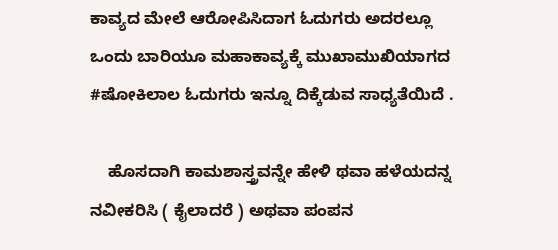ಕಾವ್ಯದ ಮೇಲೆ ಆರೋಪಿಸಿದಾಗ ಓದುಗರು ಅದರಲ್ಲೂ ಒಂದು ಬಾರಿಯೂ ಮಹಾಕಾವ್ಯಕ್ಕೆ ಮುಖಾಮುಖಿಯಾಗದ #ಷೋಕಿಲಾಲ ಓದುಗರು ಇನ್ನೂ ದಿಕ್ಕೆಡುವ ಸಾಧ್ಯತೆಯಿದೆ .

    ಹೊಸದಾಗಿ ಕಾಮಶಾಸ್ತ್ರವನ್ನೇ ಹೇಳಿ ಥವಾ ಹಳೆಯದನ್ನ ನವೀಕರಿಸಿ ( ಕೈಲಾದರೆ ) ಅಥವಾ ಪಂಪನ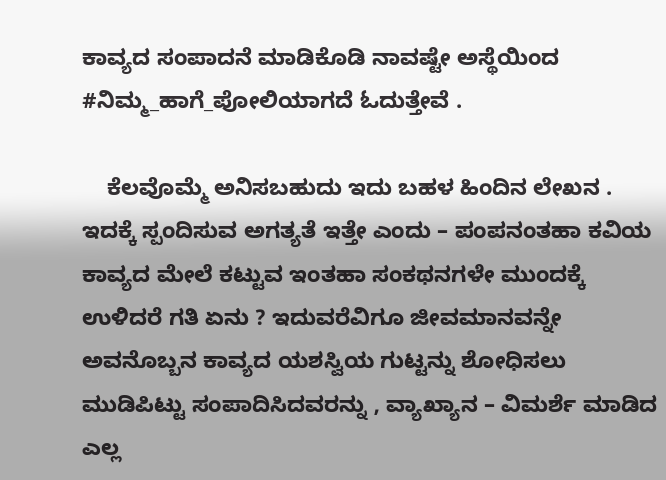ಕಾವ್ಯದ ಸಂಪಾದನೆ ಮಾಡಿಕೊಡಿ ನಾವಷ್ಟೇ ಅಸ್ಥೆಯಿಂದ #ನಿಮ್ಮ_ಹಾಗೆ_ಪೋಲಿಯಾಗದೆ ಓದುತ್ತೇವೆ .

    ಕೆಲವೊಮ್ಮೆ ಅನಿಸಬಹುದು ಇದು ಬಹಳ ಹಿಂದಿನ ಲೇಖನ . ಇದಕ್ಕೆ ಸ್ಪಂದಿಸುವ ಅಗತ್ಯತೆ ಇತ್ತೇ ಎಂದು – ಪಂಪನಂತಹಾ ಕವಿಯ ಕಾವ್ಯದ ಮೇಲೆ ಕಟ್ಟುವ ಇಂತಹಾ ಸಂಕಥನಗಳೇ ಮುಂದಕ್ಕೆ ಉಳಿದರೆ ಗತಿ ಏನು ? ಇದುವರೆವಿಗೂ ಜೀವಮಾನವನ್ನೇ ಅವನೊಬ್ಬನ ಕಾವ್ಯದ ಯಶಸ್ವಿಯ ಗುಟ್ಟನ್ನು ಶೋಧಿಸಲು ಮುಡಿಪಿಟ್ಟು ಸಂಪಾದಿಸಿದವರನ್ನು , ವ್ಯಾಖ್ಯಾನ – ವಿಮರ್ಶೆ ಮಾಡಿದ ಎಲ್ಲ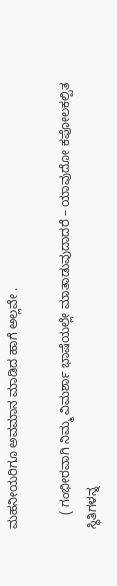ಮಹನೀಯರಿಗೂ ಅವಮಾನ ಮಾಡಿದ ಹಾಗೆ ಅಲ್ಲವೇ .

    ( ಗಂಭೀರವಾಗಿ ನಿಮ್ಮ ವಿಮರ್ಶಾ ಭಾಷೆಯಲ್ಲೇ ಮಾತಾಡುವುದಾದರೆ – ಯಾವುದೋ ಕಪೋಲಕಲ್ಪಿತ ಸ್ಥಿತಿಗಳನ್ನ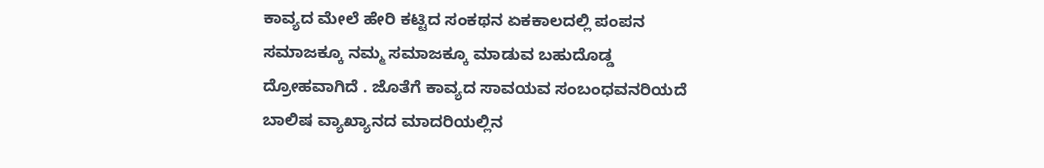ಕಾವ್ಯದ ಮೇಲೆ ಹೇರಿ ಕಟ್ಟಿದ ಸಂಕಥನ ಏಕಕಾಲದಲ್ಲಿ ಪಂಪನ‌ ಸಮಾಜಕ್ಕೂ ನಮ್ಮ ಸಮಾಜಕ್ಕೂ ಮಾಡುವ ಬಹುದೊಡ್ಡ ದ್ರೋಹವಾಗಿದೆ . ಜೊತೆಗೆ ಕಾವ್ಯದ ಸಾವಯವ ಸಂಬಂಧವನರಿಯದೆ ಬಾಲಿಷ ವ್ಯಾಖ್ಯಾನದ ಮಾದರಿಯಲ್ಲಿನ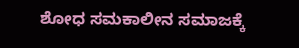ಶೋಧ ಸಮಕಾಲೀನ ಸಮಾಜಕ್ಕೆ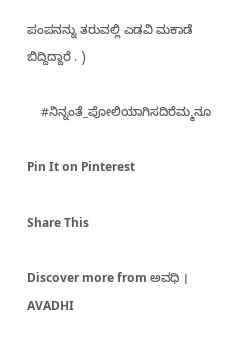ಪಂಪನನ್ನು ತರುವಲ್ಲಿ ಎಡವಿ ಮಕಾಡೆ ಬಿದ್ದಿದ್ದಾರೆ . )

    #ನಿನ್ನಂತೆ_ಪೋಲಿಯಾಗಿಸದಿರೆಮ್ಮನೂ

Pin It on Pinterest

Share This

Discover more from ಅವಧಿ । AVADHI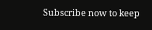Subscribe now to keep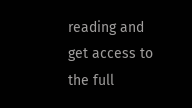reading and get access to the full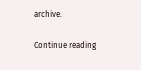archive.

Continue reading